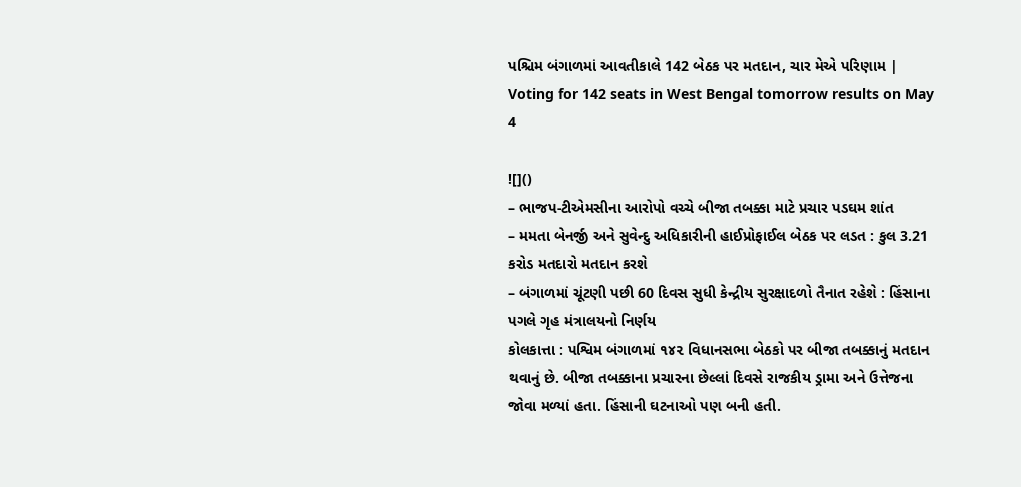પશ્ચિમ બંગાળમાં આવતીકાલે 142 બેઠક પર મતદાન, ચાર મેએ પરિણામ | Voting for 142 seats in West Bengal tomorrow results on May 4

![]()
– ભાજપ-ટીએમસીના આરોપો વચ્ચે બીજા તબક્કા માટે પ્રચાર પડઘમ શાંત
– મમતા બેનર્જી અને સુવેન્દુ અધિકારીની હાઈપ્રોફાઈલ બેઠક પર લડત : કુલ 3.21 કરોડ મતદારો મતદાન કરશે
– બંગાળમાં ચૂંટણી પછી 60 દિવસ સુધી કેન્દ્રીય સુરક્ષાદળો તૈનાત રહેશે : હિંસાના પગલે ગૃહ મંત્રાલયનો નિર્ણય
કોલકાત્તા : પશ્વિમ બંગાળમાં ૧૪૨ વિધાનસભા બેઠકો પર બીજા તબક્કાનું મતદાન થવાનું છે. બીજા તબક્કાના પ્રચારના છેલ્લાં દિવસે રાજકીય ડ્રામા અને ઉત્તેજના જોવા મળ્યાં હતા. હિંસાની ઘટનાઓ પણ બની હતી.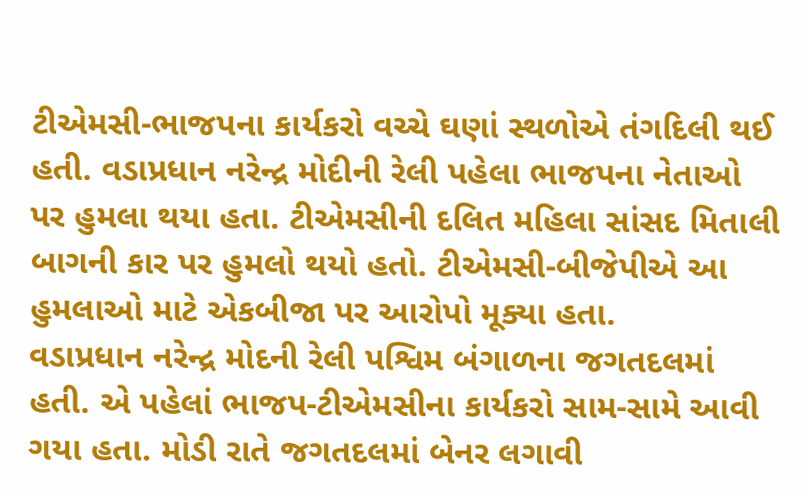ટીએમસી-ભાજપના કાર્યકરો વચ્ચે ઘણાં સ્થળોએ તંગદિલી થઈ હતી. વડાપ્રધાન નરેન્દ્ર મોદીની રેલી પહેલા ભાજપના નેતાઓ પર હુમલા થયા હતા. ટીએમસીની દલિત મહિલા સાંસદ મિતાલી બાગની કાર પર હુમલો થયો હતો. ટીએમસી-બીજેપીએ આ હુમલાઓ માટે એકબીજા પર આરોપો મૂક્યા હતા.
વડાપ્રધાન નરેન્દ્ર મોદની રેલી પશ્વિમ બંગાળના જગતદલમાં હતી. એ પહેલાં ભાજપ-ટીએમસીના કાર્યકરો સામ-સામે આવી ગયા હતા. મોડી રાતે જગતદલમાં બેનર લગાવી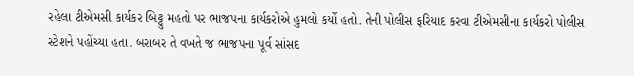રહેલા ટીએમસી કાર્યકર બિટ્ટુ મહતો પર ભાજપના કાર્યકરોએ હુમલો કર્યો હતો. તેની પોલીસ ફરિયાદ કરવા ટીએમસીના કાર્યકરો પોલીસ સ્ટેશને પહોંચ્યા હતા. બરાબર તે વખતે જ ભાજપના પૂર્વ સાંસદ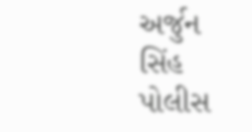અર્જુન સિંહ પોલીસ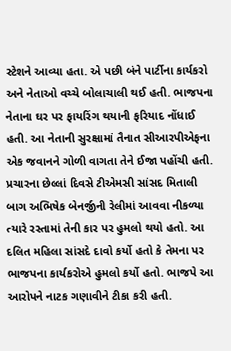સ્ટેશને આવ્યા હતા. એ પછી બંને પાર્ટીના કાર્યકરો અને નેતાઓ વચ્ચે બોલાચાલી થઈ હતી. ભાજપના નેતાના ઘર પર ફાયરિંગ થયાની ફરિયાદ નોંધાઈ હતી. આ નેતાની સુરક્ષામાં તૈનાત સીઆરપીએફના એક જવાનને ગોળી વાગતા તેને ઈજા પહોંચી હતી.
પ્રચારના છેલ્લાં દિવસે ટીએમસી સાંસદ મિતાલી બાગ અભિષેક બેનર્જીની રેલીમાં આવવા નીકળ્યા ત્યારે રસ્તામાં તેની કાર પર હુમલો થયો હતો. આ દલિત મહિલા સાંસદે દાવો કર્યો હતો કે તેમના પર ભાજપના કાર્યકરોએ હુમલો કર્યો હતો. ભાજપે આ આરોપને નાટક ગણાવીને ટીકા કરી હતી.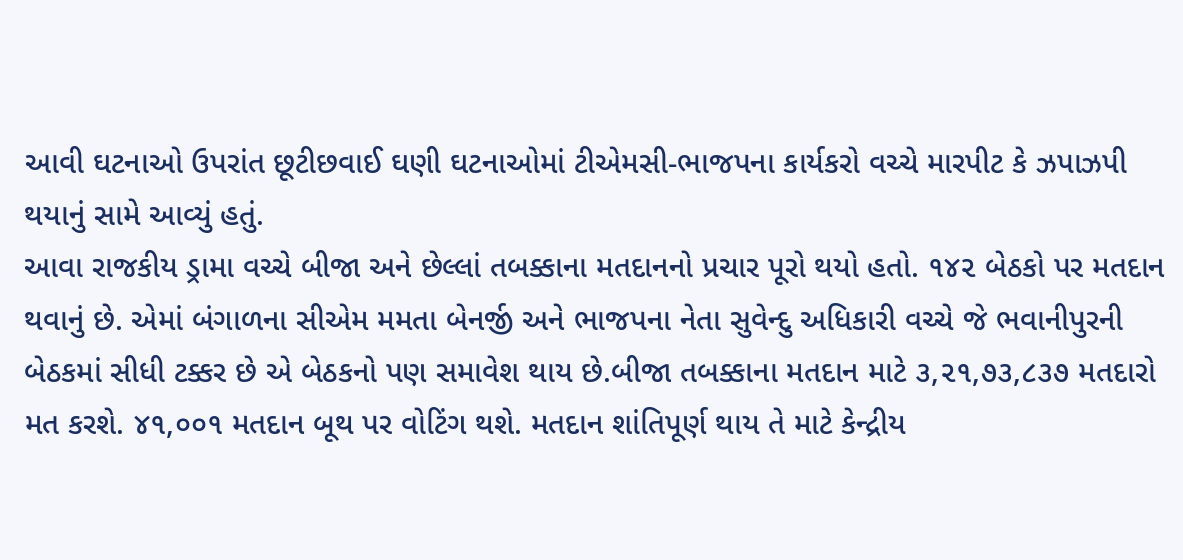આવી ઘટનાઓ ઉપરાંત છૂટીછવાઈ ઘણી ઘટનાઓમાં ટીએમસી-ભાજપના કાર્યકરો વચ્ચે મારપીટ કે ઝપાઝપી થયાનું સામે આવ્યું હતું.
આવા રાજકીય ડ્રામા વચ્ચે બીજા અને છેલ્લાં તબક્કાના મતદાનનો પ્રચાર પૂરો થયો હતો. ૧૪૨ બેઠકો પર મતદાન થવાનું છે. એમાં બંગાળના સીએમ મમતા બેનર્જી અને ભાજપના નેતા સુવેન્દુ અધિકારી વચ્ચે જે ભવાનીપુરની બેઠકમાં સીધી ટક્કર છે એ બેઠકનો પણ સમાવેશ થાય છે.બીજા તબક્કાના મતદાન માટે ૩,૨૧,૭૩,૮૩૭ મતદારો મત કરશે. ૪૧,૦૦૧ મતદાન બૂથ પર વોટિંગ થશે. મતદાન શાંતિપૂર્ણ થાય તે માટે કેન્દ્રીય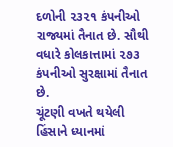દળોની ૨૩૨૧ કંપનીઓ રાજ્યમાં તૈનાત છે. સૌથી વધારે કોલકાત્તામાં ૨૭૩ કંપનીઓ સુરક્ષામાં તૈનાત છે.
ચૂંટણી વખતે થયેલી હિંસાને ધ્યાનમાં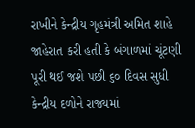રાખીને કેન્દ્રીય ગૃહમંત્રી અમિત શાહે જાહેરાત કરી હતી કે બંગાળમાં ચૂંટણી પૂરી થઈ જશે પછી ૬૦ દિવસ સુધી કેન્દ્રીય દળોને રાજ્યમાં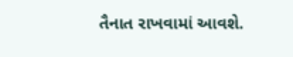તૈનાત રાખવામાં આવશે.